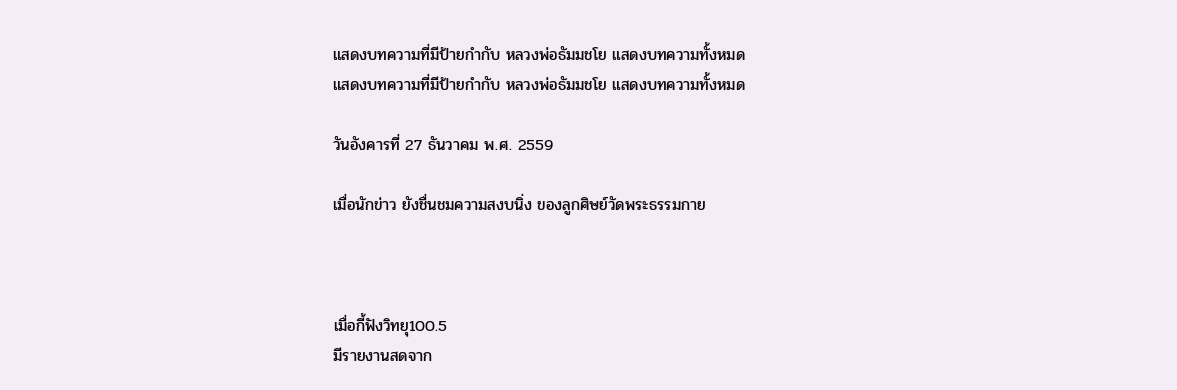แสดงบทความที่มีป้ายกำกับ หลวงพ่อธัมมชโย แสดงบทความทั้งหมด
แสดงบทความที่มีป้ายกำกับ หลวงพ่อธัมมชโย แสดงบทความทั้งหมด

วันอังคารที่ 27 ธันวาคม พ.ศ. 2559

เมื่อนักข่าว ยังชื่นชมความสงบนิ่ง ของลูกศิษย์วัดพระธรรมกาย



เมื่อกี้ฟังวิทยุ100.5
มีรายงานสดจาก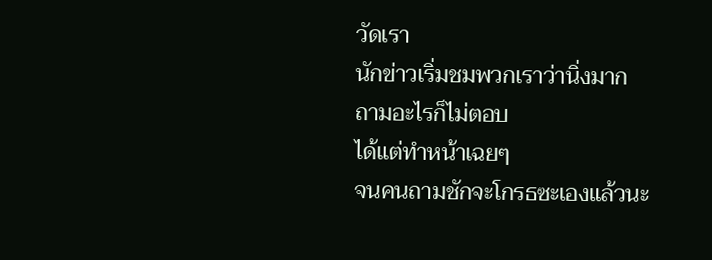วัดเรา
นักข่าวเริ่มชมพวกเราว่านิ่งมาก
ถามอะไรก็ไม่ตอบ
ได้แต่ทำหน้าเฉยๆ
จนคนถามชักจะโกรธซะเองแล้วนะ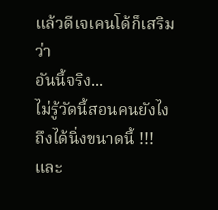แล้วดีเจเคนโด้ก็เสริมว่า
อันนี้จริง...
ไม่รู้วัดนี้สอนคนยังไง
ถึงได้นิ่งขนาดนี้ !!!
และ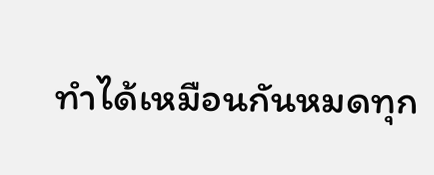ทำได้เหมือนกันหมดทุก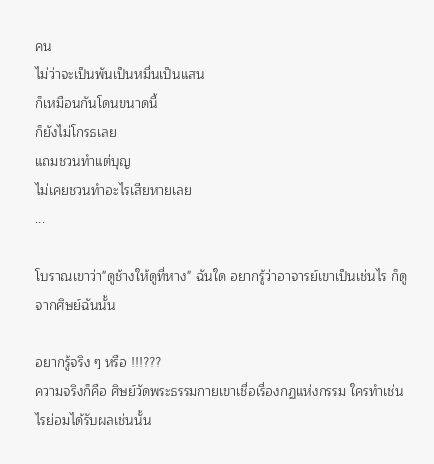คน
ไม่ว่าจะเป็นพันเป็นหมื่นเป็นแสน
ก็เหมือนกันโดนขนาดนี้
ก็ยังไม่โกรธเลย
แถมชวนทำแต่บุญ
ไม่เคยชวนทำอะไรเสียหายเลย
...

โบราณเขาว่า"ดูช้างให้ดูที่หาง" ฉันใด อยากรู้ว่าอาจารย์เขาเป็นเช่นไร ก็ดูจากศิษย์ฉันนั้น

อยากรู้จริง ๆ หรือ !!!???
ความจริงก็คือ ศิษย์วัดพระธรรมกายเขาเชื่อเรื่องกฏแห่งกรรม ใครทำเช่นไรย่อมได้รับผลเช่นนั้น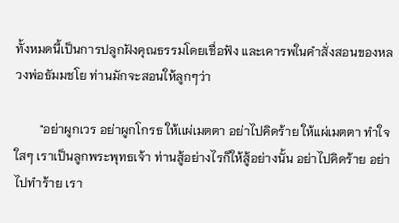ทั้งหมดนี้เป็นการปลูกฝังคุณธรรมโดยเชื่อฟัง และเคารพในคำสั่งสอนของหลวงพ่อธัมมชโย ท่านมักจะสอนให้ลูกๆว่า

        "อย่าผูกเวร อย่าผูกโกรธ ให้เเผ่เมตตา อย่าไปคิดร้าย ให้แผ่เมตตา ทำใจใสๆ เราเป็นลูกพระพุทธเจ้า ท่านสู้อย่างไรก็ให้สู้อย่างนั้น อย่าไปคิดร้าย อย่าไปทำร้าย เรา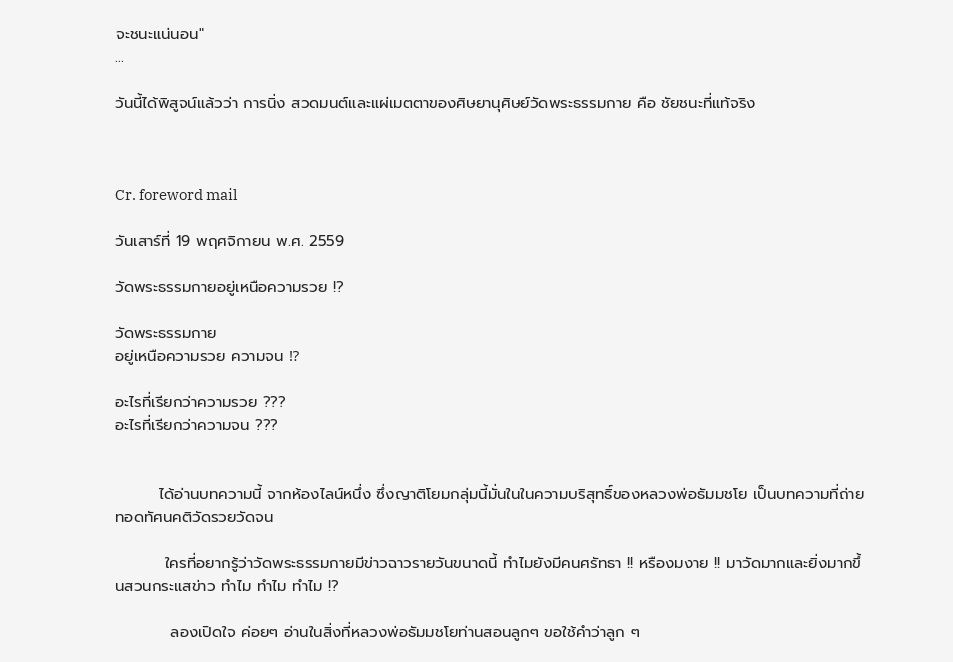จะชนะแน่นอน"
...

วันนี้ได้พิสูจน์แล้วว่า การนิ่ง สวดมนต์และแผ่เมตตาของศิษยานุศิษย์วัดพระธรรมกาย คือ ชัยชนะที่แท้จริง



Cr. foreword mail

วันเสาร์ที่ 19 พฤศจิกายน พ.ศ. 2559

วัดพระธรรมกายอยู่เหนือความรวย !?

วัดพระธรรมกาย
อยู่เหนือความรวย ความจน ⁉

อะไรที่เรียกว่าความรวย ???
อะไรที่เรียกว่าความจน ???


        ได้อ่านบทความนี้ จากห้องไลน์หนึ่ง ซึ่งญาติโยมกลุ่มนี้มั่นในในความบริสุทธิ์ของหลวงพ่อธัมมชโย เป็นบทความที่ถ่ายทอดทัศนคติวัดรวยวัดจน

         ใครที่อยากรู้ว่าวัดพระธรรมกายมีข่าวฉาวรายวันขนาดนี้ ทำไมยังมีคนศรัทธา !! หรืองมงาย !! มาวัดมากและยิ่งมากขึ้นสวนกระแสข่าว ทำไม ทำไม ทำไม !?

          ลองเปิดใจ ค่อยๆ อ่านในสิ่งที่หลวงพ่อธัมมชโยท่านสอนลูกๆ ขอใช้คำว่าลูก ๆ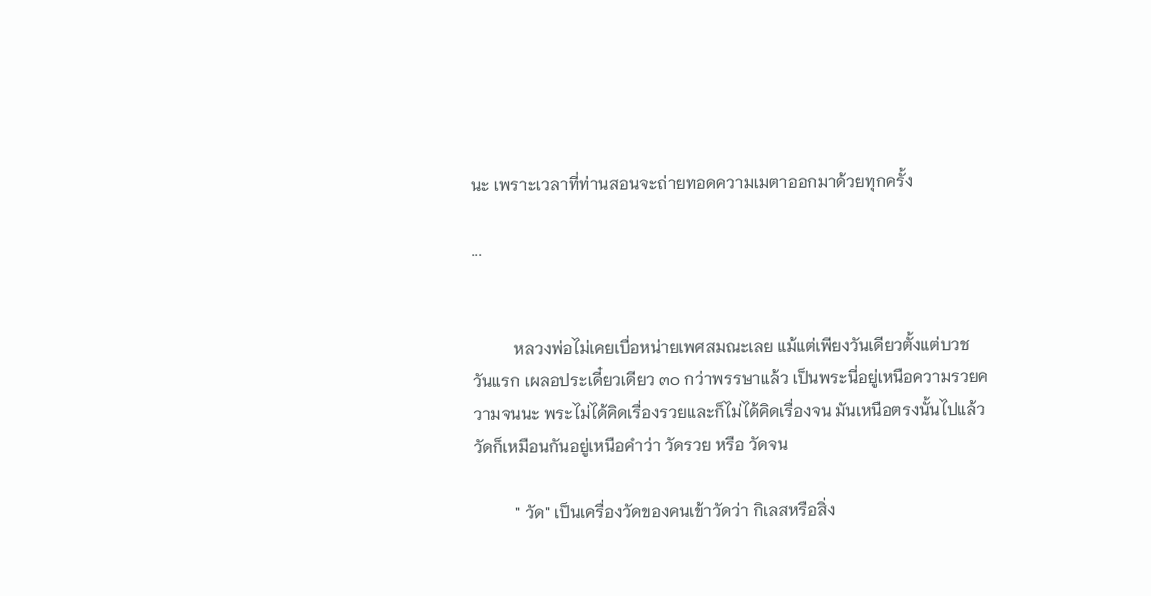นะ เพราะเวลาที่ท่านสอนจะถ่ายทอดความเมตาออกมาด้วยทุกครั้ง

...


          หลวงพ่อไม่เคยเบื่อหน่ายเพศสมณะเลย แม้แต่เพียงวันเดียวตั้งแต่บวชวันแรก เผลอประเดี๋ยวเดียว ๓๐ กว่าพรรษาแล้ว เป็นพระนี่อยู่เหนือความรวยความจนนะ พระไม่ได้คิดเรื่องรวยและก็ไม่ได้คิดเรื่องจน มันเหนือตรงนั้นไปแล้ว วัดก็เหมือนกันอยู่เหนือคำว่า วัดรวย หรือ วัดจน

          " วัด" เป็นเครื่องวัดของคนเข้าวัดว่า กิเลสหรือสิ่ง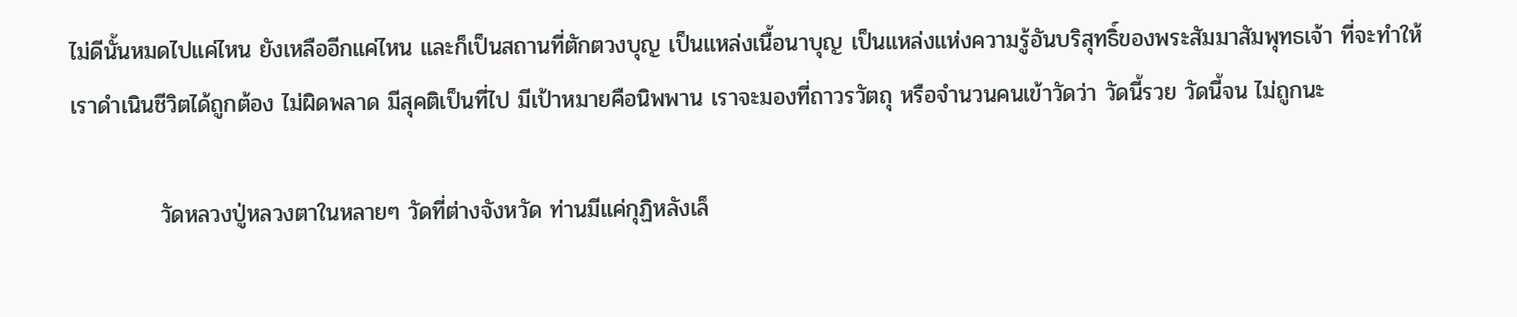ไม่ดีนั้นหมดไปแค่ไหน ยังเหลืออีกแค่ไหน และก็เป็นสถานที่ตักตวงบุญ เป็นแหล่งเนื้อนาบุญ เป็นแหล่งแห่งความรู้อันบริสุทธิ์ของพระสัมมาสัมพุทธเจ้า ที่จะทำให้เราดำเนินชีวิตได้ถูกต้อง ไม่ผิดพลาด มีสุคติเป็นที่ไป มีเป้าหมายคือนิพพาน เราจะมองที่ถาวรวัตถุ หรือจำนวนคนเข้าวัดว่า วัดนี้รวย วัดนี้จน ไม่ถูกนะ

           วัดหลวงปู่หลวงตาในหลายๆ วัดที่ต่างจังหวัด ท่านมีแค่กุฏิหลังเล็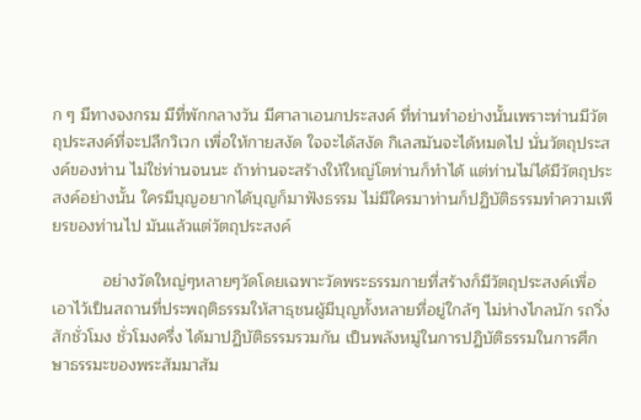ก ๆ มีทางจงกรม มีที่พักกลางวัน มีศาลาเอนกประสงค์ ที่ท่านทำอย่างนั้นเพราะท่านมีวัตถุประสงค์ที่จะปลีกวิเวก เพื่อให้กายสงัด ใจจะได้สงัด กิเลสมันจะได้หมดไป นั่นวัตถุประสงค์ของท่าน ไม่ใช่ท่านจนนะ ถ้าท่านจะสร้างให้ใหญ่โตท่านก็ทำได้ แต่ท่านไม่ได้มีวัตถุประสงค์อย่างนั้น ใครมีบุญอยากได้บุญก็มาฟังธรรม ไม่มีใครมาท่านก็ปฏิบัติธรรมทำความเพียรของท่านไป มันแล้วแต่วัตถุประสงค์

           อย่างวัดใหญ่ๆหลายๆวัดโดยเฉพาะวัดพระธรรมกายที่สร้างก็มีวัตถุประสงค์เพื่อเอาไว้เป็นสถานที่ประพฤติธรรมให้สาธุชนผู้มีบุญทั้งหลายที่อยู่ใกล้ๆ ไม่ห่างไกลนัก รถวิ่งสักชั่วโมง ชั่วโมงครึ่ง ได้มาปฏิบัติธรรมรวมกัน เป็นพลังหมู่ในการปฏิบัติธรรมในการศึกษาธรรมะของพระสัมมาสัม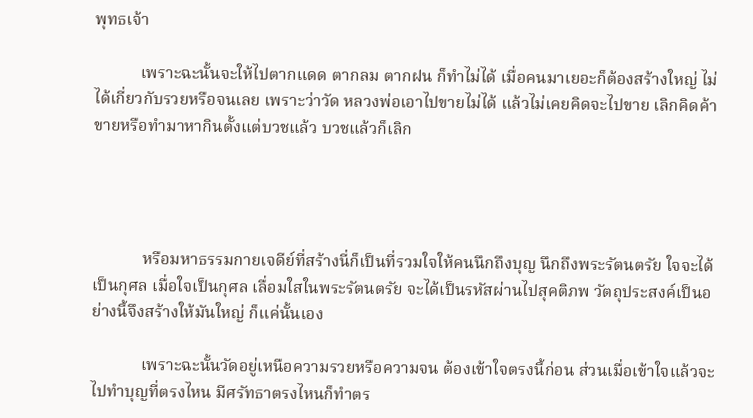พุทธเจ้า

           เพราะฉะนั้นจะให้ไปตากแดด ตากลม ตากฝน ก็ทำไม่ได้ เมื่อคนมาเยอะก็ต้องสร้างใหญ่ ไม่ได้เกี่ยวกับรวยหรือจนเลย เพราะว่าวัด หลวงพ่อเอาไปขายไม่ได้ แล้วไม่เคยคิดจะไปขาย เลิกคิดค้าขายหรือทำมาหากินตั้งแต่บวชแล้ว บวชแล้วก็เลิก




            หรือมหาธรรมกายเจดีย์ที่สร้างนี่ก็เป็นที่รวมใจให้คนนึกถึงบุญ นึกถึงพระรัตนตรัย ใจจะได้เป็นกุศล เมื่อใจเป็นกุศล เลื่อมใสในพระรัตนตรัย จะได้เป็นรหัสผ่านไปสุคติภพ วัตถุประสงค์เป็นอย่างนี้จึงสร้างให้มันใหญ่ ก็แค่นั้นเอง

            เพราะฉะนั้นวัดอยู่เหนือความรวยหรือความจน ต้องเข้าใจตรงนี้ก่อน ส่วนเมื่อเข้าใจแล้วจะไปทำบุญที่ตรงไหน มีศรัทธาตรงไหนก็ทำตร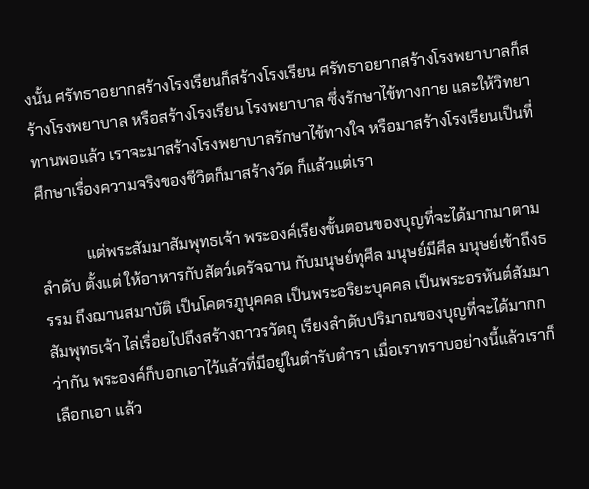งนั้น ศรัทธาอยากสร้างโรงเรียนก็สร้างโรงเรียน ศรัทธาอยากสร้างโรงพยาบาลก็สร้างโรงพยาบาล หรือสร้างโรงเรียน โรงพยาบาล ซึ่งรักษาไข้ทางกาย และให้วิทยาทานพอแล้ว เราจะมาสร้างโรงพยาบาลรักษาไข้ทางใจ หรือมาสร้างโรงเรียนเป็นที่ศึกษาเรื่องความจริงของชีวิตก็มาสร้างวัด ก็แล้วแต่เรา

            แต่พระสัมมาสัมพุทธเจ้า พระองค์เรียงขั้นตอนของบุญที่จะได้มากมาตามลำดับ ตั้งแต่ ให้อาหารกับสัตว์เดรัจฉาน กับมนุษย์ทุศีล มนุษย์มีศีล มนุษย์เข้าถึงธรรม ถึงฌานสมาบัติ เป็นโคตรภูบุคคล เป็นพระอริยะบุคคล เป็นพระอรหันต์สัมมาสัมพุทธเจ้า ไล่เรื่อยไปถึงสร้างถาวรวัตถุ เรียงลำดับปริมาณของบุญที่จะได้มากกว่ากัน พระองค์ก็บอกเอาไว้แล้วที่มีอยู่ในตำรับตำรา เมื่อเราทราบอย่างนี้แล้วเราก็เลือกเอา แล้ว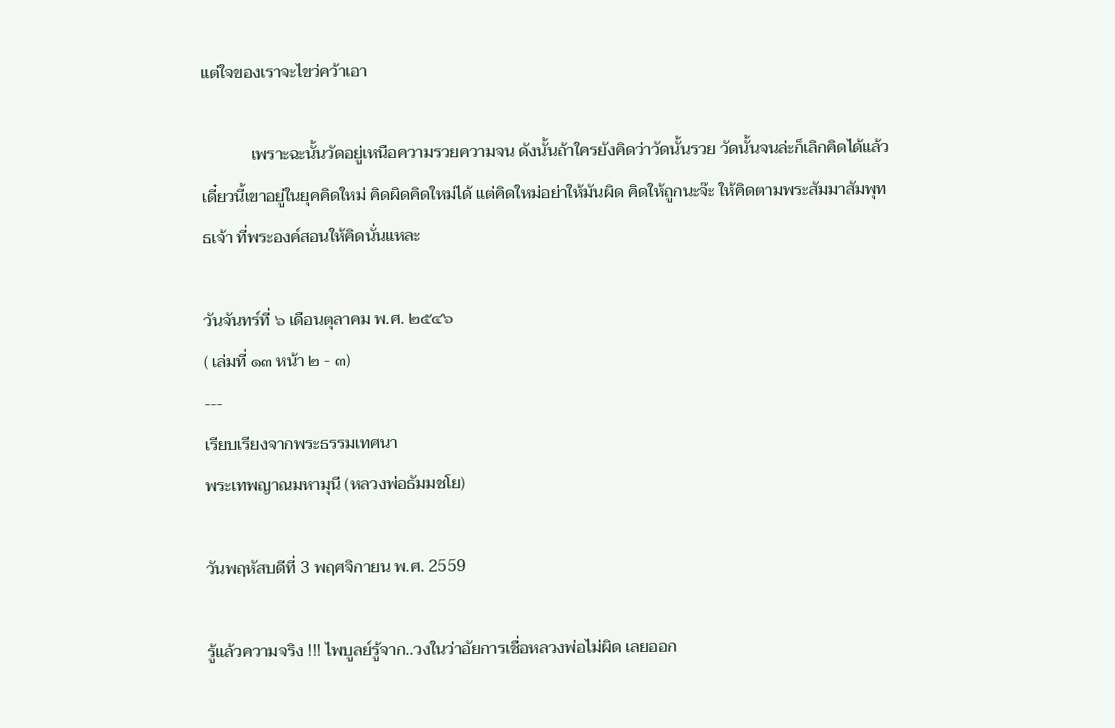แต่ใจของเราจะไขว่คว้าเอา

            เพราะฉะนั้นวัดอยู่เหนือความรวยความจน ดังนั้นถ้าใครยังคิดว่าวัดนั้นรวย วัดนั้นจนล่ะก็เลิกคิดได้แล้ว เดี๋ยวนี้เขาอยู่ในยุคคิดใหม่ คิดผิดคิดใหม่ได้ แต่คิดใหม่อย่าให้มันผิด คิดให้ถูกนะจ๊ะ ให้คิดตามพระสัมมาสัมพุทธเจ้า ที่พระองค์สอนให้คิดนั่นแหละ

วันจันทร์ที่ ๖ เดือนตุลาคม พ.ศ. ๒๕๔๖
( เล่มที่ ๑๓ หน้า ๒ - ๓)
---
เรียบเรียงจากพระธรรมเทศนา
พระเทพญาณมหามุนี (หลวงพ่อธัมมชโย)

วันพฤหัสบดีที่ 3 พฤศจิกายน พ.ศ. 2559

รู้แล้วความจริง !!! ไพบูลย์รู้จาก..วงในว่าอัยการเชื่อหลวงพ่อไม่ผิด เลยออก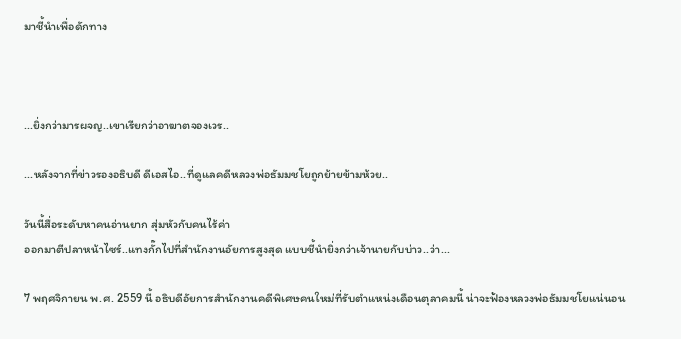มาชี้นำเพื่อดักทาง



...ยิ่งกว่ามารผจญ..เขาเรียกว่าอาฆาตจองเวร..

...หลังจากที่ข่าวรองอธิบดี ดีเอสไอ..ที่ดูแลคดีหลวงพ่อธัมมชโยถูกย้ายข้ามห้วย..

วันนี้สื่อระดับหาคนอ่านยาก สุ่มหัวกับคนไร้ค่า
ออกมาตีปลาหน้าไซร์..แทงกั๊กไปที่สำนักงานอัยการสูงสุด แบบชี้นำยิ่งกว่าเจ้านายกับบ่าว..ว่า...

7 พฤศจิกายน พ.ศ. 2559 นี้ อธิบดีอัยการสำนักงานคดีพิเศษคนใหม่ที่รับตำแหน่งเดือนตุลาคมนี้ น่าจะฟ้องหลวงพ่อธัมมชโยแน่นอน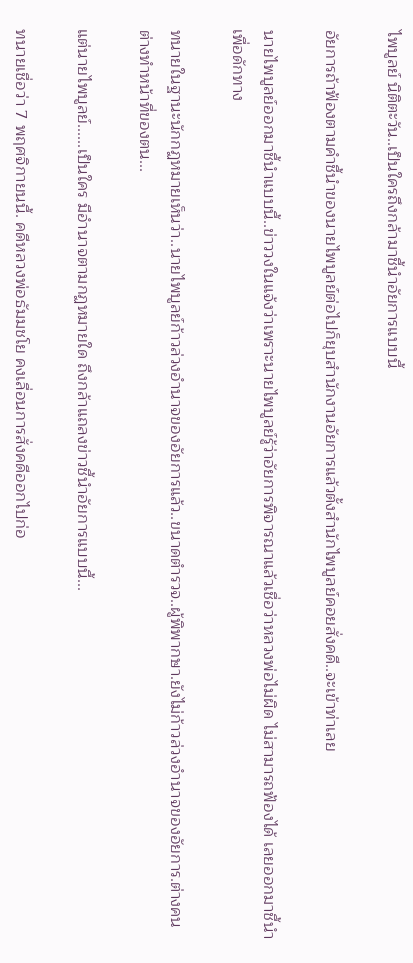ไพบูลย์ นิติตะวัน..เป็นใครถึงกล้ามาชี้นำอัยการแบบนี้

อัยการถ้าฟ้องตามคำชี้นำของนายไพบูลย์ต่อไปก็ยุบสำนักงานอัยการแล้วตั้งสำนักไพบูลย์คอยสั่งคดี..จะเข้าท่าเลย

นายไพบูลย์ออกมาชี้นำแบบนี้..ข่าววงในแจ้งว่าเพราะนายไพบูลย์รู้ว่าอัยการพิจารณาแล้วเชื่อว่าหลวงพ่อไม่ผิด ไม่สามารถฟ้องได้ เลยออกมาชี้นำเพื่อดักทาง

ทนายในฐานะนักกฏหมายเห็นว่า..นายไพบูลย์ก้าวล่วงอำนาจของอัยการแล้ว..ขนาดตำรวจ..ผู้พิพากษา.ยังไม่ก้าวล่วงอำนาจของอัยการ.ต่างคนต่างทำหน้าที่ของตน...

แต่นายไพบูลย์......เป็นใคร มีอำนาจตามกฏหมายใด ถึงกล้าแถลงข่าวชี้นำอัยการแบบนี้...

ทนายเชื่อว่า 7 พฤศจิกายนนี้. คดีหลวงพ่อธัมมชโย คงเลื่อนการสั่งคดีออกไปก่อ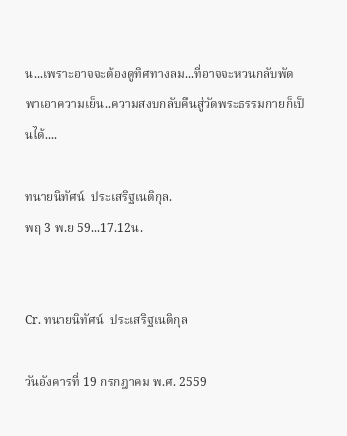น...เพราะอาจจะต้องดูทิศทางลม...ที่อาจจะหวนกลับพัดพาเอาความเย็น..ความสงบกลับคืนสู่วัดพระธรรมกายก็เป็นได้....

ทนายนิทัศน์  ประเสริฐเนติกุล.
พฤ 3 พ.ย 59...17.12น.


Cr. ทนายนิทัศน์  ประเสริฐเนติกุล

วันอังคารที่ 19 กรกฎาคม พ.ศ. 2559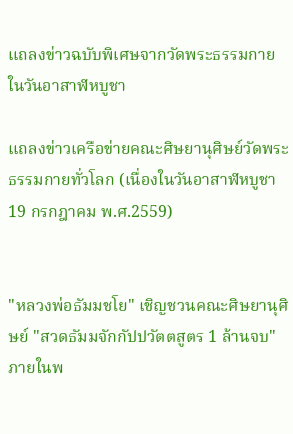แถลงข่าวฉบับพิเศษจากวัดพระธรรมกายในวันอาสาฬหบูชา

แถลงข่าวเครือข่ายคณะศิษยานุศิษย์วัดพระธรรมกายทั่วโลก (เนื่องในวันอาสาฬหบูชา 19 กรกฎาคม พ.ศ.2559)


"หลวงพ่อธัมมชโย" เชิญชวนคณะศิษยานุศิษย์ "สวดธัมมจักกัปปวัตตสูตร 1 ล้านจบ" ภายในพ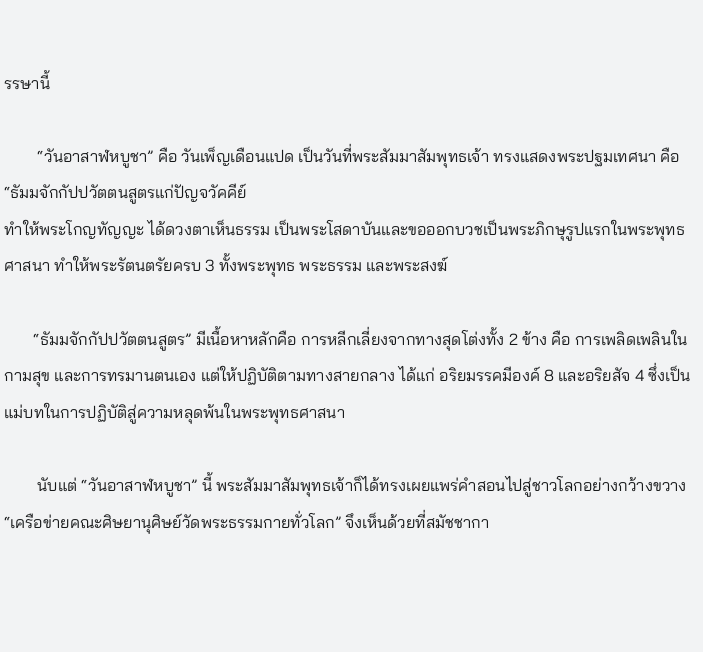รรษานี้

        “วันอาสาฬหบูชา” คือ วันเพ็ญเดือนแปด เป็นวันที่พระสัมมาสัมพุทธเจ้า ทรงแสดงพระปฐมเทศนา คือ “ธัมมจักกัปปวัตตนสูตรแก่ปัญจวัคคีย์
ทำให้พระโกญทัญญะ ได้ดวงตาเห็นธรรม เป็นพระโสดาบันและขอออกบวชเป็นพระภิกษุรูปแรกในพระพุทธศาสนา ทำให้พระรัตนตรัยครบ 3 ทั้งพระพุทธ พระธรรม และพระสงฆ์

       “ธัมมจักกัปปวัตตนสูตร” มีเนื้อหาหลักคือ การหลีกเลี่ยงจากทางสุดโต่งทั้ง 2 ข้าง คือ การเพลิดเพลินในกามสุข และการทรมานตนเอง แต่ให้ปฏิบัติตามทางสายกลาง ได้แก่ อริยมรรคมีองค์ 8 และอริยสัจ 4 ซึ่งเป็นแม่บทในการปฏิบัติสู่ความหลุดพ้นในพระพุทธศาสนา

        นับแต่ “วันอาสาฬหบูชา” นี้ พระสัมมาสัมพุทธเจ้าก็ได้ทรงเผยแพร่คำสอนไปสู่ชาวโลกอย่างกว้างขวาง “เครือข่ายคณะศิษยานุศิษย์วัดพระธรรมกายทั่วโลก” จึงเห็นด้วยที่สมัชชากา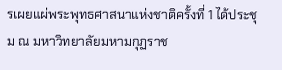รเผยแผ่พระพุทธศาสนาแห่งชาติครั้งที่ 1 ได้ประชุม ณ มหาวิทยาลัยมหามกุฏราช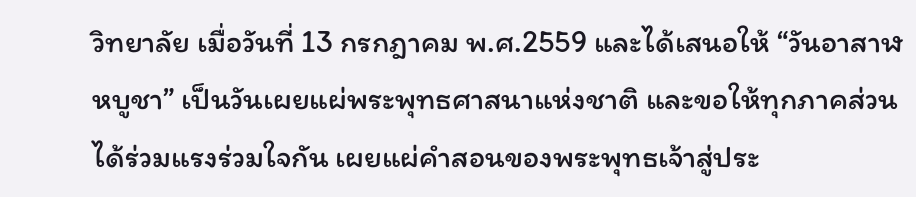วิทยาลัย เมื่อวันที่ 13 กรกฎาคม พ.ศ.2559 และได้เสนอให้ “วันอาสาฬหบูชา” เป็นวันเผยแผ่พระพุทธศาสนาแห่งชาติ และขอให้ทุกภาคส่วนได้ร่วมแรงร่วมใจกัน เผยแผ่คำสอนของพระพุทธเจ้าสู่ประ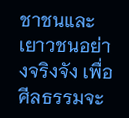ชาชนและเยาวชนอย่างจริงจัง เพื่อศีลธรรมจะ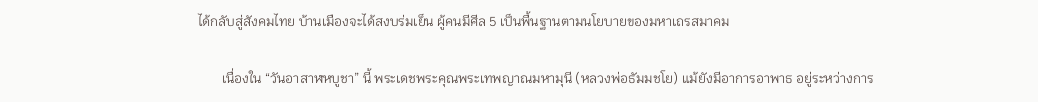ได้กลับสู่สังคมไทย บ้านเมืองจะได้สงบร่มเย็น ผู้คนมีศีล 5 เป็นพื้นฐานตามนโยบายของมหาเถรสมาคม

       เนื่องใน “วันอาสาฬหบูชา” นี้ พระเดชพระคุณพระเทพญาณมหามุนี (หลวงพ่อธัมมชโย) แม้ยังมีอาการอาพาธ อยู่ระหว่างการ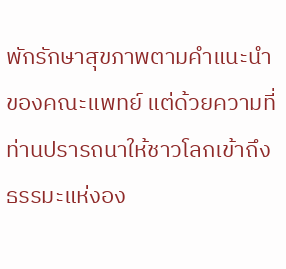พักรักษาสุขภาพตามคำแนะนำของคณะแพทย์ แต่ด้วยความที่ท่านปรารถนาให้ชาวโลกเข้าถึงธรรมะแห่งอง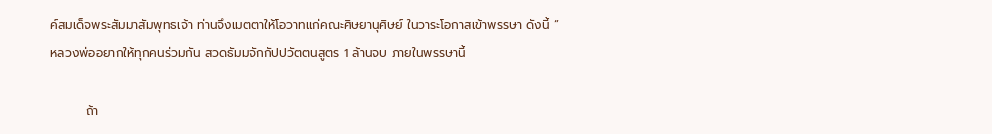ค์สมเด็จพระสัมมาสัมพุทธเจ้า ท่านจึงเมตตาให้โอวาทแก่คณะศิษยานุศิษย์ ในวาระโอกาสเข้าพรรษา ดังนี้ “ หลวงพ่ออยากให้ทุกคนร่วมกัน สวดธัมมจักกัปปวัตตนสูตร 1 ล้านจบ ภายในพรรษานี้

        ถ้า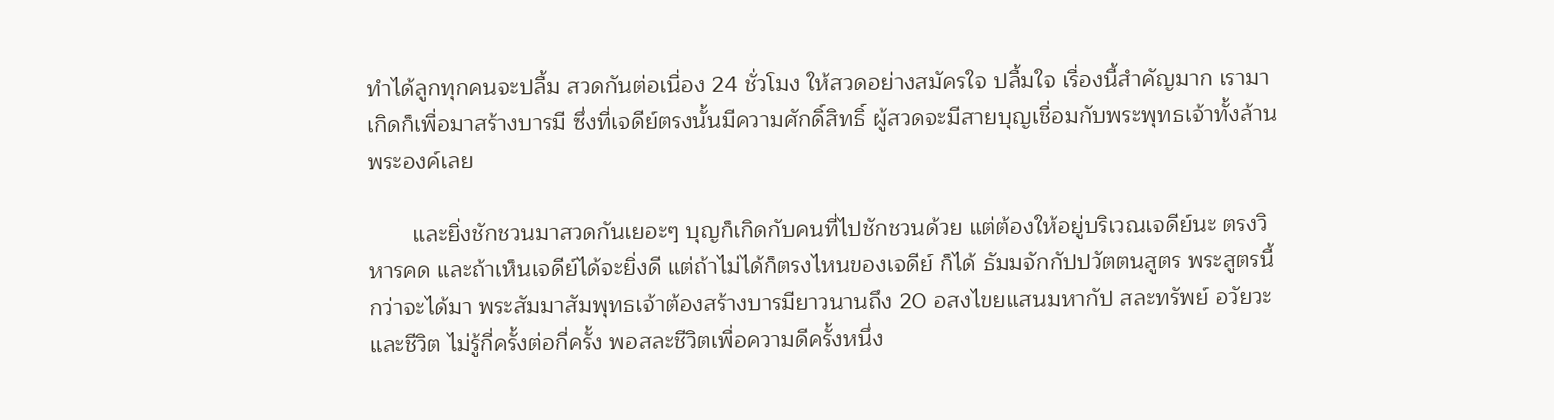ทำได้ลูกทุกคนจะปลื้ม สวดกันต่อเนื่อง 24 ชั่วโมง ให้สวดอย่างสมัครใจ ปลื้มใจ เรื่องนี้สำคัญมาก เรามาเกิดก็เพื่อมาสร้างบารมี ซึ่งที่เจดีย์ตรงนั้นมีความศักดิ์สิทธิ์ ผู้สวดจะมีสายบุญเชื่อมกับพระพุทธเจ้าทั้งล้านพระองค์เลย

       และยิ่งชักชวนมาสวดกันเยอะๆ บุญก็เกิดกับคนที่ไปชักชวนด้วย แต่ต้องให้อยู่บริเวณเจดีย์นะ ตรงวิหารคด และถ้าเห็นเจดีย์ได้จะยิ่งดี แต่ถ้าไม่ได้ก็ตรงไหนของเจดีย์ ก็ได้ ธัมมจักกัปปวัตตนสูตร พระสูตรนี้กว่าจะได้มา พระสัมมาสัมพุทธเจ้าต้องสร้างบารมียาวนานถึง 20 อสงไขยแสนมหากัป สละทรัพย์ อวัยวะ และชีวิต ไม่รู้กี่ครั้งต่อกี่ครั้ง พอสละชีวิตเพื่อความดีครั้งหนึ่ง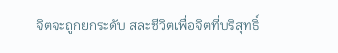จิตจะถูกยกระดับ สละชีวิตเพื่อจิตที่บริสุทธิ์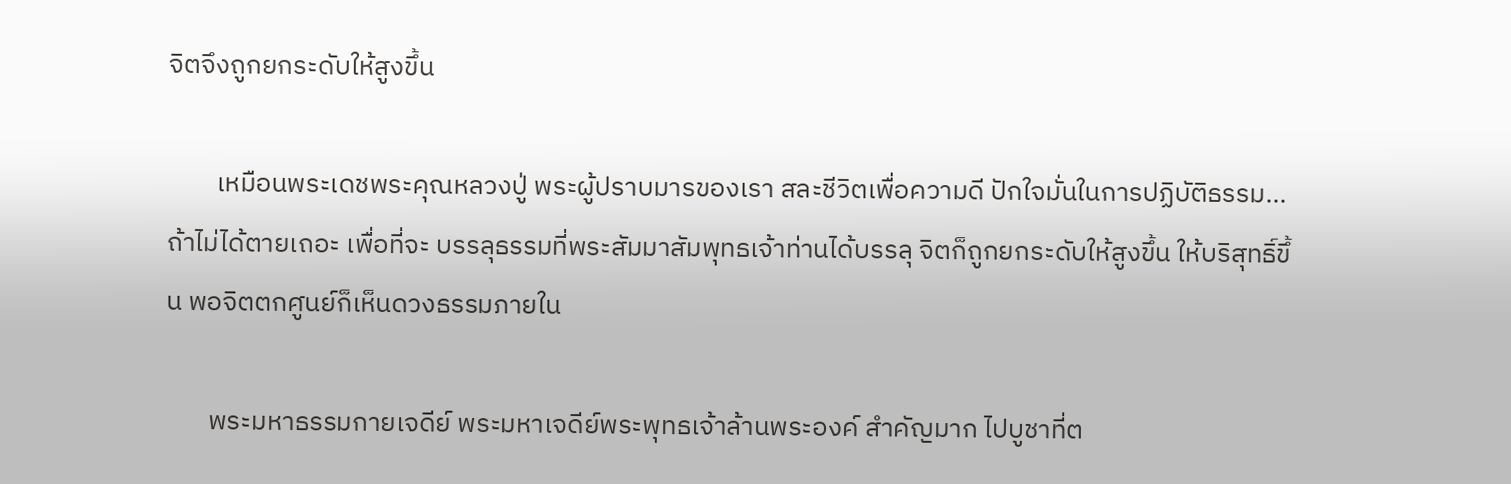จิตจึงถูกยกระดับให้สูงขึ้น

        เหมือนพระเดชพระคุณหลวงปู่ พระผู้ปราบมารของเรา สละชีวิตเพื่อความดี ปักใจมั่นในการปฏิบัติธรรม...ถ้าไม่ได้ตายเถอะ เพื่อที่จะ บรรลุธรรมที่พระสัมมาสัมพุทธเจ้าท่านได้บรรลุ จิตก็ถูกยกระดับให้สูงขึ้น ให้บริสุทธิ์ขึ้น พอจิตตกศูนย์ก็เห็นดวงธรรมภายใน

       พระมหาธรรมกายเจดีย์ พระมหาเจดีย์พระพุทธเจ้าล้านพระองค์ สำคัญมาก ไปบูชาที่ต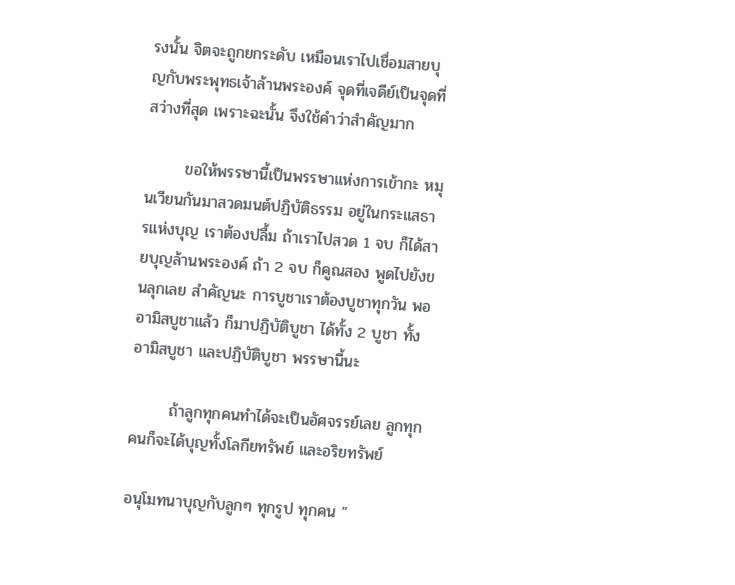รงนั้น จิตจะถูกยกระดับ เหมือนเราไปเชื่อมสายบุญกับพระพุทธเจ้าล้านพระองค์ จุดที่เจดีย์เป็นจุดที่สว่างที่สุด เพราะฉะนั้น จึงใช้คำว่าสำคัญมาก

       ขอให้พรรษานี้เป็นพรรษาแห่งการเข้ากะ หมุนเวียนกันมาสวดมนต์ปฏิบัติธรรม อยู่ในกระแสธารแห่งบุญ เราต้องปลื้ม ถ้าเราไปสวด 1 จบ ก็ได้สายบุญล้านพระองค์ ถ้า 2 จบ ก็คูณสอง พูดไปยังขนลุกเลย สำคัญนะ การบูชาเราต้องบูชาทุกวัน พออามิสบูชาแล้ว ก็มาปฏิบัติบูชา ได้ทั้ง 2 บูชา ทั้งอามิสบูชา และปฏิบัติบูชา พรรษานี้นะ

       ถ้าลูกทุกคนทำได้จะเป็นอัศจรรย์เลย ลูกทุกคนก็จะได้บุญทั้งโลกียทรัพย์ และอริยทรัพย์

อนุโมทนาบุญกับลูกๆ ทุกรูป ทุกคน ”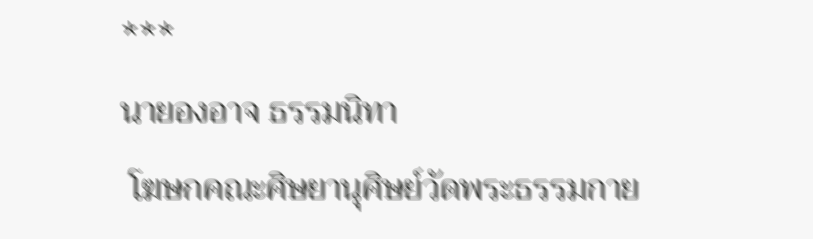***
นายองอาจ ธรรมนิทา
 โฆษกคณะศิษยานุศิษย์วัดพระธรรมกาย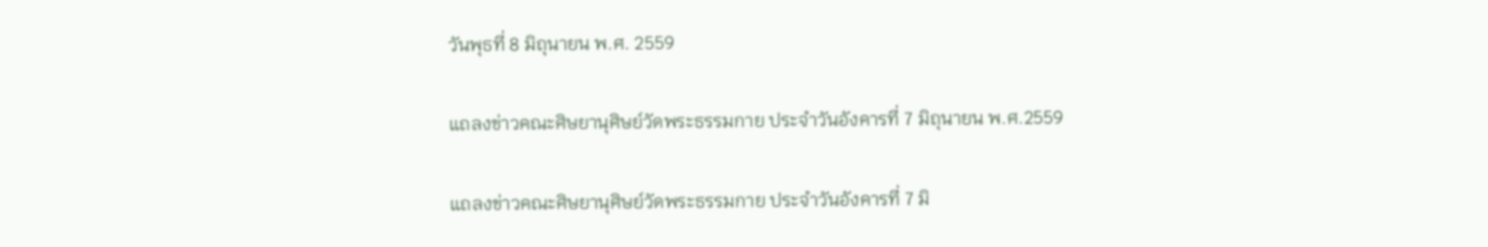วันพุธที่ 8 มิถุนายน พ.ศ. 2559

แถลงข่าวคณะศิษยานุศิษย์วัดพระธรรมกาย ประจำวันอังคารที่ 7 มิถุนายน พ.ศ.2559

แถลงข่าวคณะศิษยานุศิษย์วัดพระธรรมกาย ประจำวันอังคารที่ 7 มิ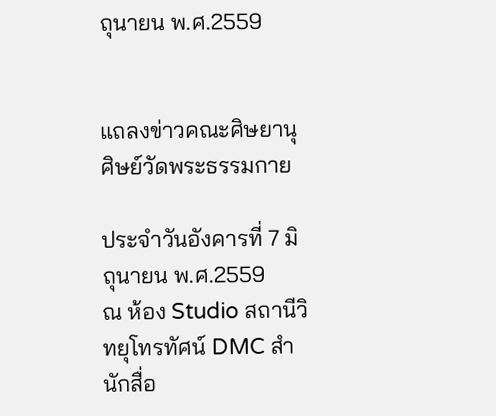ถุนายน พ.ศ.2559


แถลงข่าวคณะศิษยานุศิษย์วัดพระธรรมกาย

ประจำวันอังคารที่ 7 มิถุนายน พ.ศ.2559
ณ ห้อง Studio สถานีวิทยุโทรทัศน์ DMC สำนักสื่อ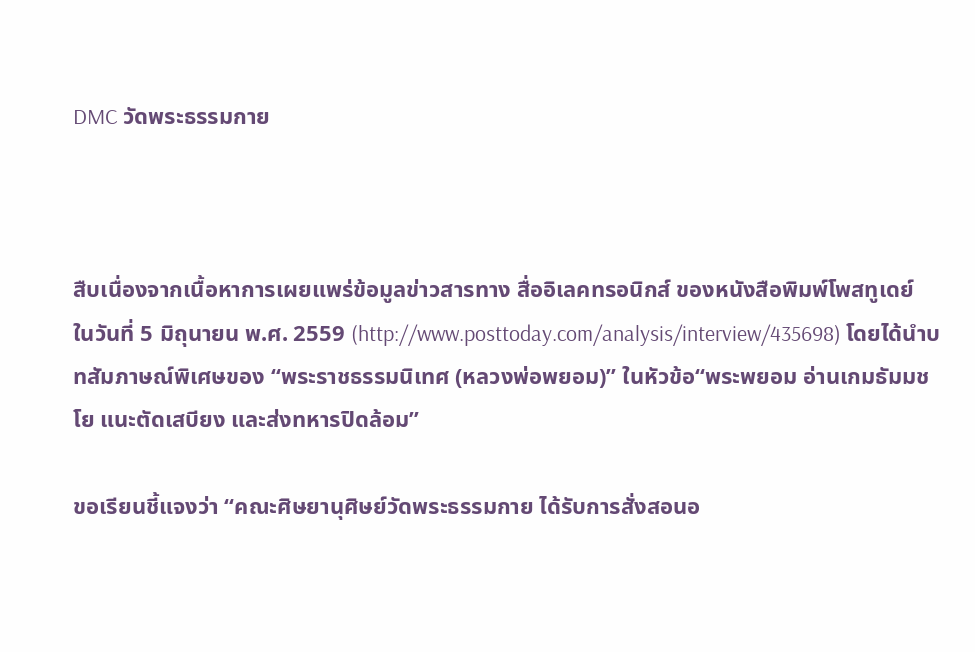DMC วัดพระธรรมกาย



สืบเนื่องจากเนื้อหาการเผยแพร่ข้อมูลข่าวสารทาง สื่ออิเลคทรอนิกส์ ของหนังสือพิมพ์โพสทูเดย์  ในวันที่ 5 มิถุนายน พ.ศ. 2559 (http://www.posttoday.com/analysis/interview/435698) โดยได้นำบทสัมภาษณ์พิเศษของ “พระราชธรรมนิเทศ (หลวงพ่อพยอม)” ในหัวข้อ“พระพยอม อ่านเกมธัมมชโย แนะตัดเสบียง และส่งทหารปิดล้อม”

ขอเรียนชี้แจงว่า “คณะศิษยานุศิษย์วัดพระธรรมกาย ได้รับการสั่งสอนอ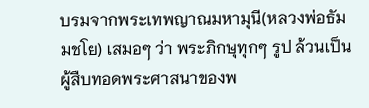บรมจากพระเทพญาณมหามุนี(หลวงพ่อธัมมชโย) เสมอๆ ว่า พระภิกษุทุกๆ รูป ล้วนเป็นผู้สืบทอดพระศาสนาของพ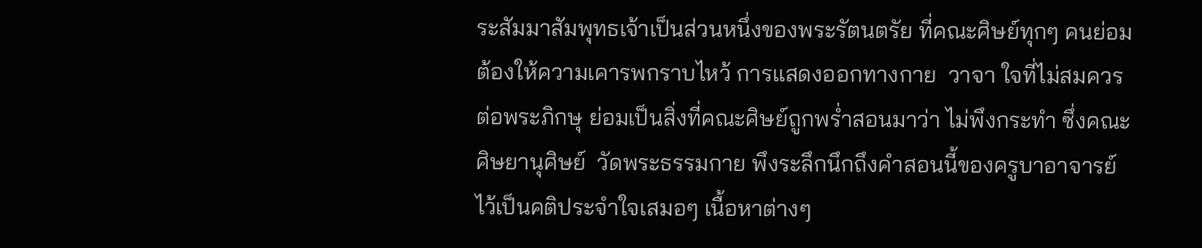ระสัมมาสัมพุทธเจ้าเป็นส่วนหนึ่งของพระรัตนตรัย ที่คณะศิษย์ทุกๆ คนย่อมต้องให้ความเคารพกราบไหว้ การแสดงออกทางกาย  วาจา ใจที่ไม่สมควรต่อพระภิกษุ ย่อมเป็นสิ่งที่คณะศิษย์ถูกพร่ำสอนมาว่า ไม่พึงกระทำ ซึ่งคณะศิษยานุศิษย์  วัดพระธรรมกาย พึงระลึกนึกถึงคำสอนนี้ของครูบาอาจารย์ ไว้เป็นคติประจำใจเสมอๆ เนื้อหาต่างๆ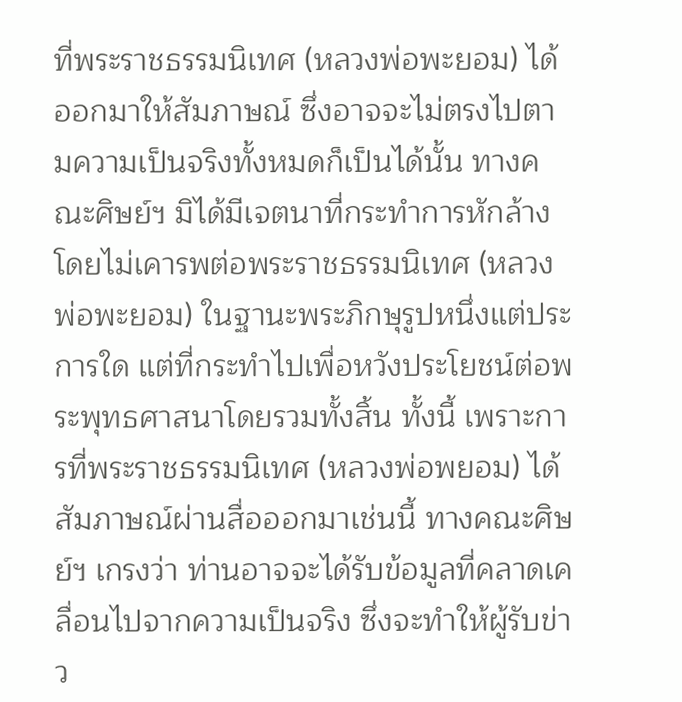ที่พระราชธรรมนิเทศ (หลวงพ่อพะยอม) ได้ออกมาให้สัมภาษณ์ ซึ่งอาจจะไม่ตรงไปตามความเป็นจริงทั้งหมดก็เป็นได้นั้น ทางคณะศิษย์ฯ มิได้มีเจตนาที่กระทำการหักล้างโดยไม่เคารพต่อพระราชธรรมนิเทศ (หลวงพ่อพะยอม) ในฐานะพระภิกษุรูปหนึ่งแต่ประการใด แต่ที่กระทำไปเพื่อหวังประโยชน์ต่อพระพุทธศาสนาโดยรวมทั้งสิ้น ทั้งนี้ เพราะการที่พระราชธรรมนิเทศ (หลวงพ่อพยอม) ได้สัมภาษณ์ผ่านสื่อออกมาเช่นนี้ ทางคณะศิษย์ฯ เกรงว่า ท่านอาจจะได้รับข้อมูลที่คลาดเคลื่อนไปจากความเป็นจริง ซึ่งจะทำให้ผู้รับข่าว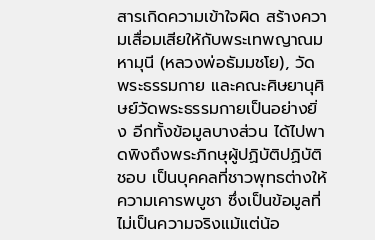สารเกิดความเข้าใจผิด สร้างความเสื่อมเสียให้กับพระเทพญาณมหามุนี (หลวงพ่อธัมมชโย), วัดพระธรรมกาย และคณะศิษยานุศิษย์วัดพระธรรมกายเป็นอย่างยิ่ง อีกทั้งข้อมูลบางส่วน ได้ไปพาดพิงถึงพระภิกษุผู้ปฏิบัติปฏิบัติชอบ เป็นบุคคลที่ชาวพุทธต่างให้ความเคารพบูชา ซึ่งเป็นข้อมูลที่ไม่เป็นความจริงแม้แต่น้อ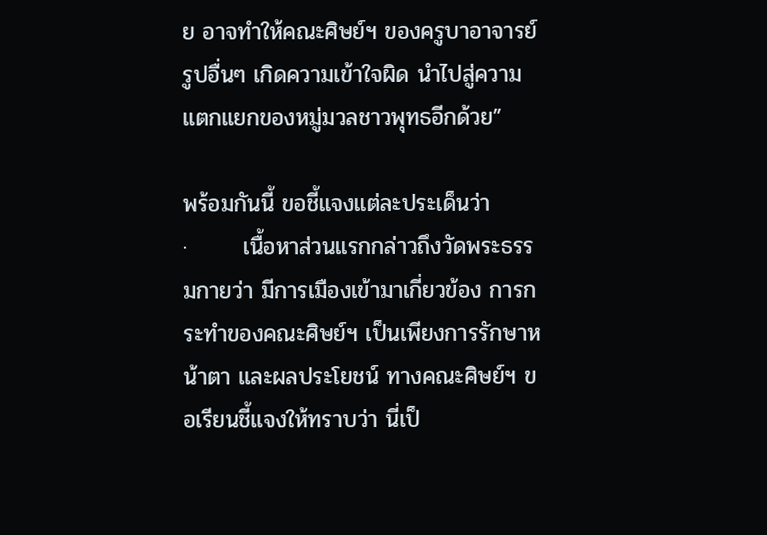ย อาจทำให้คณะศิษย์ฯ ของครูบาอาจารย์รูปอื่นๆ เกิดความเข้าใจผิด นำไปสู่ความแตกแยกของหมู่มวลชาวพุทธอีกด้วย”

พร้อมกันนี้ ขอชี้แจงแต่ละประเด็นว่า
·       เนื้อหาส่วนแรกกล่าวถึงวัดพระธรรมกายว่า มีการเมืองเข้ามาเกี่ยวข้อง การกระทำของคณะศิษย์ฯ เป็นเพียงการรักษาหน้าตา และผลประโยชน์ ทางคณะศิษย์ฯ ขอเรียนชี้แจงให้ทราบว่า นี่เป็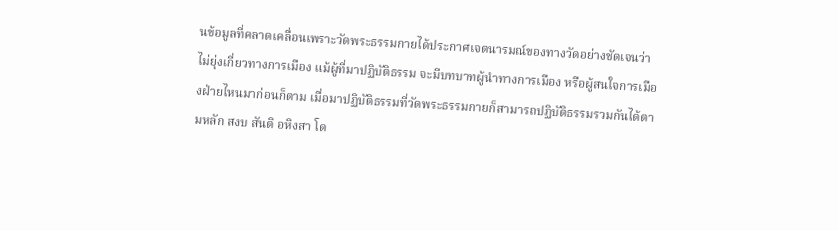นข้อมูลที่คลาดเคลื่อนเพราะวัดพระธรรมกายได้ประกาศเจตนารมณ์ของทางวัดอย่างชัดเจนว่า ไม่ยุ่งเกี่ยวทางการเมือง แม้ผู้ที่มาปฏิบัติธรรม จะมีบทบาทผู้นำทางการเมือง หรือผู้สนใจการเมืองฝ่ายไหนมาก่อนก็ตาม เมื่อมาปฏิบัติธรรมที่วัดพระธรรมกายก็สามารถปฏิบัติธรรมรวมกันได้ตามหลัก สงบ สันติ อหิงสา โด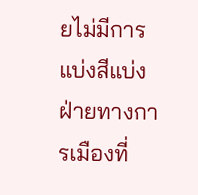ยไม่มีการแบ่งสีแบ่งฝ่ายทางการเมืองที่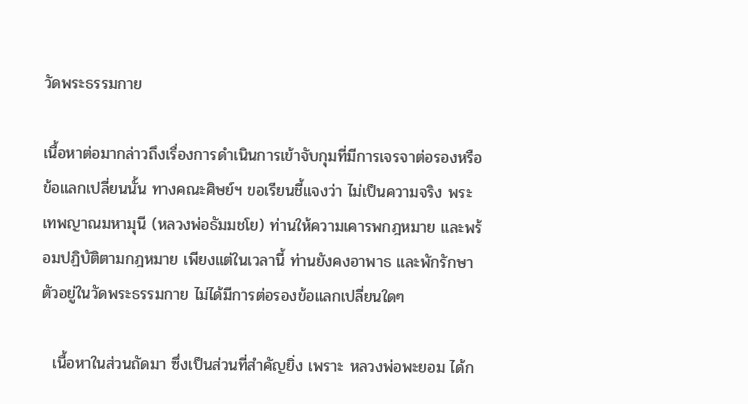วัดพระธรรมกาย

เนื้อหาต่อมากล่าวถึงเรื่องการดำเนินการเข้าจับกุมที่มีการเจรจาต่อรองหรือข้อแลกเปลี่ยนนั้น ทางคณะศิษย์ฯ ขอเรียนชี้แจงว่า ไม่เป็นความจริง พระเทพญาณมหามุนี (หลวงพ่อธัมมชโย) ท่านให้ความเคารพกฎหมาย และพร้อมปฏิบัติตามกฎหมาย เพียงแต่ในเวลานี้ ท่านยังคงอาพาธ และพักรักษาตัวอยู่ในวัดพระธรรมกาย ไม่ได้มีการต่อรองข้อแลกเปลี่ยนใดๆ

  เนื้อหาในส่วนถัดมา ซึ่งเป็นส่วนที่สำคัญยิ่ง เพราะ หลวงพ่อพะยอม ได้ก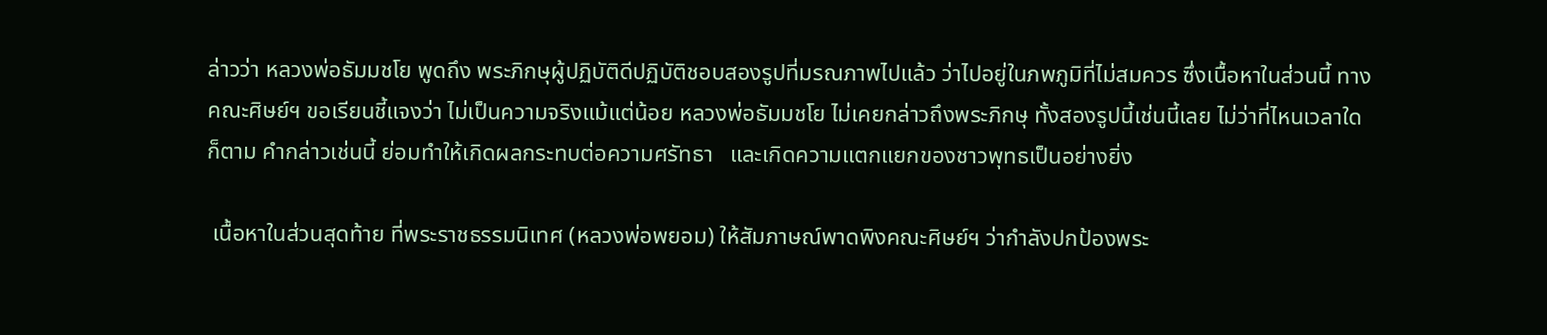ล่าวว่า หลวงพ่อธัมมชโย พูดถึง พระภิกษุผู้ปฏิบัติดีปฏิบัติชอบสองรูปที่มรณภาพไปแล้ว ว่าไปอยู่ในภพภูมิที่ไม่สมควร ซึ่งเนื้อหาในส่วนนี้ ทางคณะศิษย์ฯ ขอเรียนชี้แจงว่า ไม่เป็นความจริงแม้แต่น้อย หลวงพ่อธัมมชโย ไม่เคยกล่าวถึงพระภิกษุ ทั้งสองรูปนี้เช่นนี้เลย ไม่ว่าที่ไหนเวลาใดก็ตาม คำกล่าวเช่นนี้ ย่อมทำให้เกิดผลกระทบต่อความศรัทธา   และเกิดความแตกแยกของชาวพุทธเป็นอย่างยิ่ง

 เนื้อหาในส่วนสุดท้าย ที่พระราชธรรมนิเทศ (หลวงพ่อพยอม) ให้สัมภาษณ์พาดพิงคณะศิษย์ฯ ว่ากำลังปกป้องพระ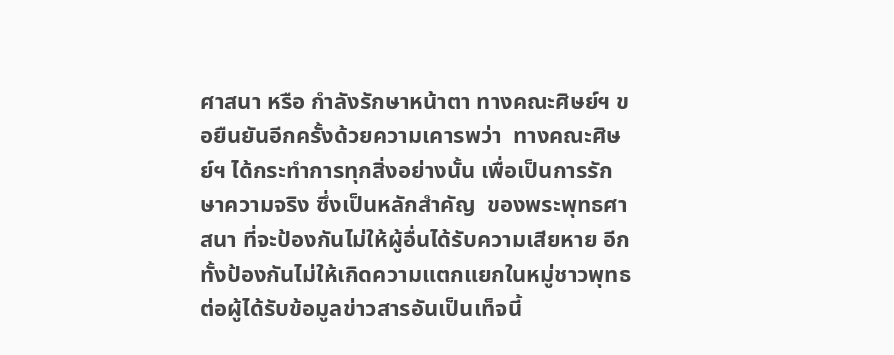ศาสนา หรือ กำลังรักษาหน้าตา ทางคณะศิษย์ฯ ขอยืนยันอีกครั้งด้วยความเคารพว่า  ทางคณะศิษย์ฯ ได้กระทำการทุกสิ่งอย่างนั้น เพื่อเป็นการรักษาความจริง ซึ่งเป็นหลักสำคัญ  ของพระพุทธศาสนา ที่จะป้องกันไม่ให้ผู้อื่นได้รับความเสียหาย อีกทั้งป้องกันไม่ให้เกิดความแตกแยกในหมู่ชาวพุทธต่อผู้ได้รับข้อมูลข่าวสารอันเป็นเท็จนี้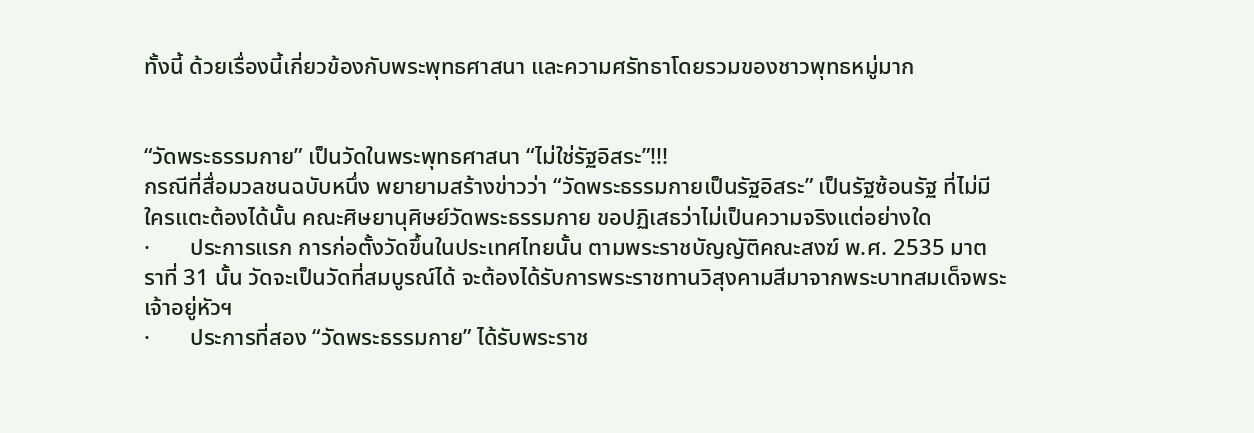ทั้งนี้ ด้วยเรื่องนี้เกี่ยวข้องกับพระพุทธศาสนา และความศรัทธาโดยรวมของชาวพุทธหมู่มาก


“วัดพระธรรมกาย” เป็นวัดในพระพุทธศาสนา “ไม่ใช่รัฐอิสระ”!!!
กรณีที่สื่อมวลชนฉบับหนึ่ง พยายามสร้างข่าวว่า “วัดพระธรรมกายเป็นรัฐอิสระ” เป็นรัฐซ้อนรัฐ ที่ไม่มีใครแตะต้องได้นั้น คณะศิษยานุศิษย์วัดพระธรรมกาย ขอปฏิเสธว่าไม่เป็นความจริงแต่อย่างใด
·       ประการแรก การก่อตั้งวัดขึ้นในประเทศไทยนั้น ตามพระราชบัญญัติคณะสงฆ์ พ.ศ. 2535 มาตราที่ 31 นั้น วัดจะเป็นวัดที่สมบูรณ์ได้ จะต้องได้รับการพระราชทานวิสุงคามสีมาจากพระบาทสมเด็จพระเจ้าอยู่หัวฯ
·       ประการที่สอง “วัดพระธรรมกาย” ได้รับพระราช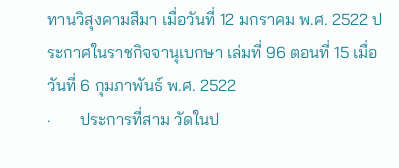ทานวิสุงคามสีมา เมื่อวันที่ 12 มกราคม พ.ศ. 2522 ประกาศในราชกิจจานุเบกษา เล่มที่ 96 ตอนที่ 15 เมื่อวันที่ 6 กุมภาพันธ์ พ.ศ. 2522
·       ประการที่สาม วัดในป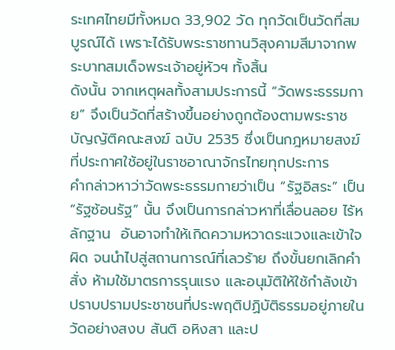ระเทศไทยมีทั้งหมด 33,902 วัด ทุกวัดเป็นวัดที่สมบูรณ์ได้ เพราะได้รับพระราชทานวิสุงคามสีมาจากพระบาทสมเด็จพระเจ้าอยู่หัวฯ ทั้งสิ้น
ดังนั้น จากเหตุผลทั้งสามประการนี้ “วัดพระธรรมกาย” จึงเป็นวัดที่สร้างขึ้นอย่างถูกต้องตามพระราชบัญญัติคณะสงฆ์ ฉบับ 2535 ซึ่งเป็นกฎหมายสงฆ์ที่ประกาศใช้อยู่ในราชอาณาจักรไทยทุกประการ
คำกล่าวหาว่าวัดพระธรรมกายว่าเป็น “รัฐอิสระ” เป็น “รัฐซ้อนรัฐ” นั้น จึงเป็นการกล่าวหาที่เลื่อนลอย ไร้หลักฐาน  อันอาจทำให้เกิดความหวาดระแวงและเข้าใจผิด จนนำไปสู่สถานการณ์ที่เลวร้าย ถึงขั้นยกเลิกคำสั่ง ห้ามใช้มาตรการรุนแรง และอนุมัติให้ใช้กำลังเข้าปราบปรามประชาชนที่ประพฤติปฏิบัติธรรมอยู่ภายในวัดอย่างสงบ สันติ อหิงสา และป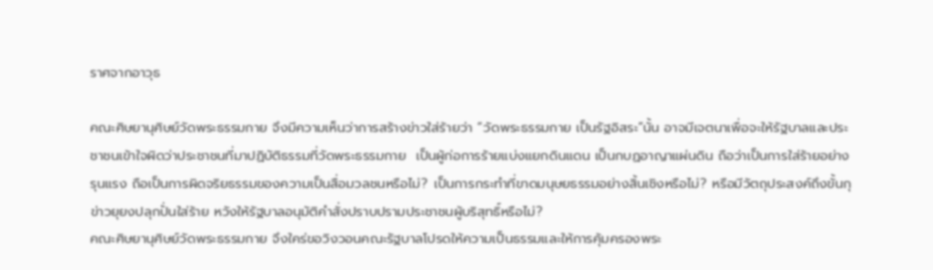ราศจากอาวุธ

คณะศิษยานุศิษย์วัดพระธรรมกาย จึงมีความเห็นว่าการสร้างข่าวใส่ร้ายว่า “วัดพระธรรมกาย เป็นรัฐอิสระ”นั้น อาจมีเจตนาเพื่อจะให้รัฐบาลและประชาชนเข้าใจผิดว่าประชาชนที่มาปฏิบัติธรรมที่วัดพระธรรมกาย  เป็นผู้ก่อการร้ายแบ่งแยกดินแดน เป็นกบฏอาญาแผ่นดิน ถือว่าเป็นการใส่ร้ายอย่างรุนแรง ถือเป็นการผิดจริยธรรมของความเป็นสื่อมวลชนหรือไม่? เป็นการกระทำที่ขาดมนุษยธรรมอย่างสิ้นเชิงหรือไม่? หรือมีวัตถุประสงค์ถึงขั้นกุข่าวยุยงปลุกปั่นใส่ร้าย หวังให้รัฐบาลอนุมัติคำสั่งปราบปรามประชาชนผู้บริสุทธิ์หรือไม่?
คณะศิษยานุศิษย์วัดพระธรรมกาย จึงใคร่ขอวิงวอนคณะรัฐบาลโปรดให้ความเป็นธรรมและให้การคุ้มครองพระ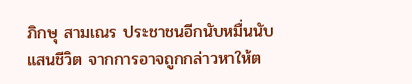ภิกษุ สามเณร ประชาชนอีกนับหมื่นนับแสนชีวิต จากการอาจถูกกล่าวหาให้ต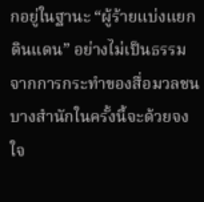กอยู่ในฐานะ “ผู้ร้ายแบ่งแยกดินแดน” อย่างไม่เป็นธรรมจากการกระทำของสื่อมวลชนบางสำนักในครั้งนี้จะด้วยจงใจ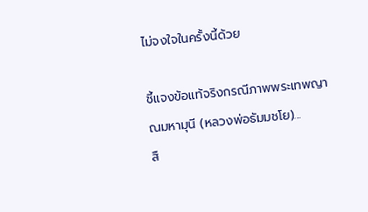ไม่จงใจในครั้งนี้ด้วย

ชี้แจงข้อแท้จริงกรณีภาพพระเทพญาณมหามุนี (หลวงพ่อธัมมชโย)...
สื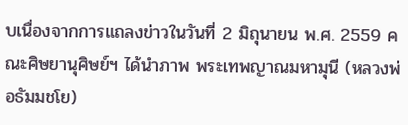บเนื่องจากการแถลงข่าวในวันที่ 2 มิถุนายน พ.ศ. 2559 คณะศิษยานุศิษย์ฯ ได้นำภาพ พระเทพญาณมหามุนี (หลวงพ่อธัมมชโย)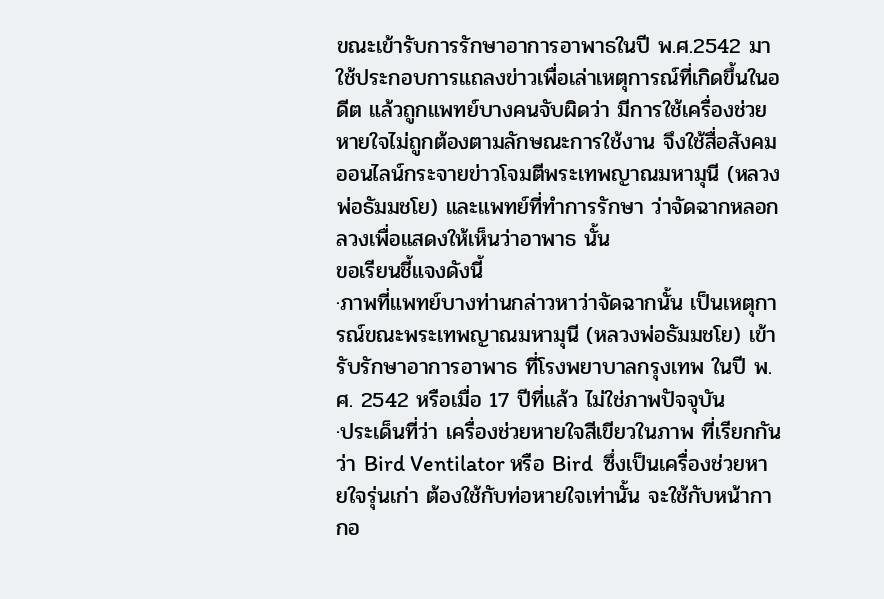ขณะเข้ารับการรักษาอาการอาพาธในปี พ.ศ.2542 มาใช้ประกอบการแถลงข่าวเพื่อเล่าเหตุการณ์ที่เกิดขึ้นในอดีต แล้วถูกแพทย์บางคนจับผิดว่า มีการใช้เครื่องช่วยหายใจไม่ถูกต้องตามลักษณะการใช้งาน จึงใช้สื่อสังคมออนไลน์กระจายข่าวโจมตีพระเทพญาณมหามุนี (หลวงพ่อธัมมชโย) และแพทย์ที่ทำการรักษา ว่าจัดฉากหลอกลวงเพื่อแสดงให้เห็นว่าอาพาธ นั้น
ขอเรียนชี้แจงดังนี้
·ภาพที่แพทย์บางท่านกล่าวหาว่าจัดฉากนั้น เป็นเหตุการณ์ขณะพระเทพญาณมหามุนี (หลวงพ่อธัมมชโย) เข้ารับรักษาอาการอาพาธ ที่โรงพยาบาลกรุงเทพ ในปี พ.ศ. 2542 หรือเมื่อ 17 ปีที่แล้ว ไม่ใช่ภาพปัจจุบัน
·ประเด็นที่ว่า เครื่องช่วยหายใจสีเขียวในภาพ ที่เรียกกันว่า Bird Ventilator หรือ Bird  ซึ่งเป็นเครื่องช่วยหายใจรุ่นเก่า ต้องใช้กับท่อหายใจเท่านั้น จะใช้กับหน้ากากอ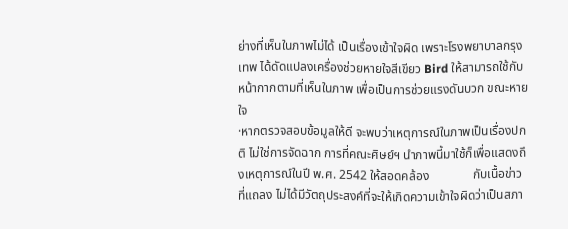ย่างที่เห็นในภาพไม่ได้ เป็นเรื่องเข้าใจผิด เพราะโรงพยาบาลกรุงเทพ ได้ดัดแปลงเครื่องช่วยหายใจสีเขียว Bird ให้สามารถใช้กับหน้ากากตามที่เห็นในภาพ เพื่อเป็นการช่วยแรงดันบวก ขณะหายใจ
·หากตรวจสอบข้อมูลให้ดี จะพบว่าเหตุการณ์ในภาพเป็นเรื่องปกติ ไม่ใช่การจัดฉาก การที่คณะศิษย์ฯ นำภาพนี้มาใช้ก็เพื่อแสดงถึงเหตุการณ์ในปี พ.ศ. 2542 ให้สอดคล้อง              กับเนื้อข่าวที่แถลง ไม่ได้มีวัตถุประสงค์ที่จะให้เกิดความเข้าใจผิดว่าเป็นสภา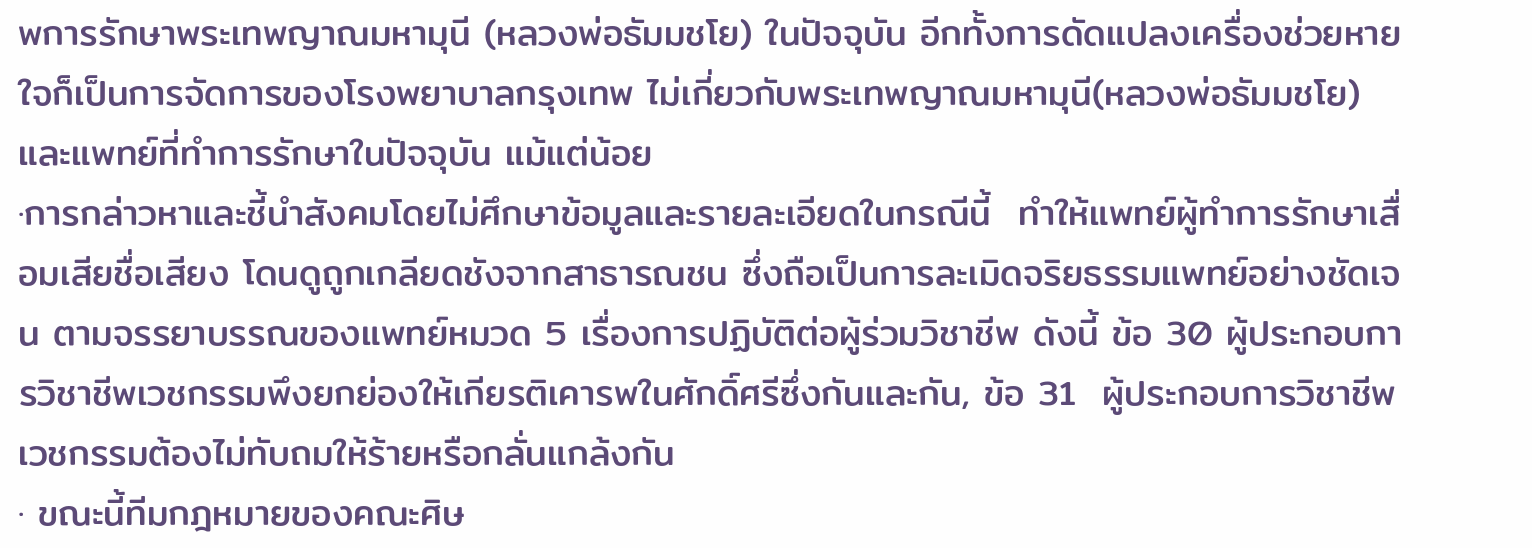พการรักษาพระเทพญาณมหามุนี (หลวงพ่อธัมมชโย) ในปัจจุบัน อีกทั้งการดัดแปลงเครื่องช่วยหายใจก็เป็นการจัดการของโรงพยาบาลกรุงเทพ ไม่เกี่ยวกับพระเทพญาณมหามุนี(หลวงพ่อธัมมชโย) และแพทย์ที่ทำการรักษาในปัจจุบัน แม้แต่น้อย
·การกล่าวหาและชี้นำสังคมโดยไม่ศึกษาข้อมูลและรายละเอียดในกรณีนี้  ทำให้แพทย์ผู้ทำการรักษาเสื่อมเสียชื่อเสียง โดนดูถูกเกลียดชังจากสาธารณชน ซึ่งถือเป็นการละเมิดจริยธรรมแพทย์อย่างชัดเจน ตามจรรยาบรรณของแพทย์หมวด 5 เรื่องการปฏิบัติต่อผู้ร่วมวิชาชีพ ดังนี้ ข้อ 30 ผู้ประกอบการวิชาชีพเวชกรรมพึงยกย่องให้เกียรติเคารพในศักดิ์ศรีซึ่งกันและกัน, ข้อ 31  ผู้ประกอบการวิชาชีพเวชกรรมต้องไม่ทับถมให้ร้ายหรือกลั่นแกล้งกัน
· ขณะนี้ทีมกฎหมายของคณะศิษ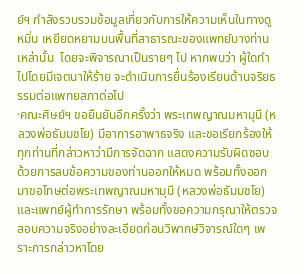ย์ฯ กำลังรวบรวมข้อมูลเกี่ยวกับการให้ความเห็นในทางดูหมิ่น เหยียดหยามบนพื้นที่สาธารณะของแพทย์บางท่านเหล่านั้น  โดยจะพิจารณาเป็นรายๆ ไป หากพบว่า ผู้ใดทำไปโดยมีเจตนาให้ร้าย จะดำเนินการยื่นร้องเรียนด้านจริยธรรมต่อแพทยสภาต่อไป
·คณะศิษย์ฯ ขอยืนยันอีกครั้งว่า พระเทพญาณมหามุนี (หลวงพ่อธัมมชโย) มีอาการอาพาธจริง และขอเรียกร้องให้ทุกท่านที่กล่าวหาว่ามีการจัดฉาก แสดงความรับผิดชอบ ด้วยการลบข้อความของท่านออกให้หมด พร้อมทั้งออกมาขอโทษต่อพระเทพญาณมหามุนี (หลวงพ่อธัมมชโย) และแพทย์ผู้ทำการรักษา พร้อมทั้งขอความกรุณาให้ตรวจสอบความจริงอย่างละเอียดก่อนวิพากษ์วิจารณ์ใดๆ เพราะการกล่าวหาโดย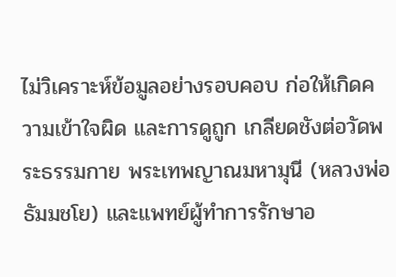ไม่วิเคราะห์ข้อมูลอย่างรอบคอบ ก่อให้เกิดความเข้าใจผิด และการดูถูก เกลียดชังต่อวัดพระธรรมกาย พระเทพญาณมหามุนี (หลวงพ่อธัมมชโย) และแพทย์ผู้ทำการรักษาอ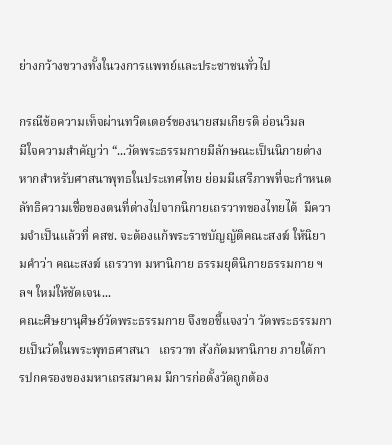ย่างกว้างขวางทั้งในวงการแพทย์และประชาชนทั่วไป

กรณีข้อความเท็จผ่านทวิตเตอร์ของนายสมเกียรติ อ่อนวิมล
มีใจความสำคัญว่า “...วัดพระธรรมกายมีลักษณะเป็นนิกายต่างหากสำหรับศาสนาพุทธในประเทศไทย ย่อมมีเสรีภาพที่จะกำหนดลัทธิความเชื่อของตนที่ต่างไปจากนิกายเถรวาทของไทยได้  มีความจำเป็นแล้วที่ คสช. จะต้องแก้พระราชบัญญัติคณะสงฆ์ ให้นิยามคำว่า คณะสงฆ์ เถรวาท มหานิกาย ธรรมยุตินิกายธรรมกาย ฯลฯ ใหม่ให้ชัดเจน...
คณะศิษยานุศิษย์วัดพระธรรมกาย จึงขอชี้แจงว่า วัดพระธรรมกายเป็นวัดในพระพุทธศาสนา   เถรวาท สังกัดมหานิกาย ภายใต้การปกครองของมหาเถรสมาคม มีการก่อตั้งวัดถูกต้อง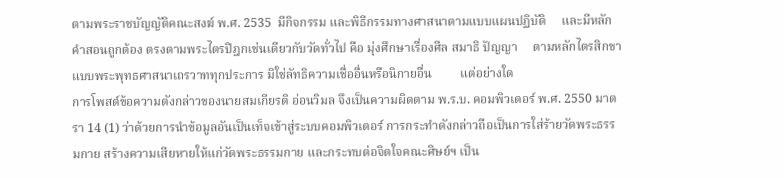ตามพระราชบัญญัติคณะสงฆ์ พ.ศ. 2535  มีกิจกรรม และพิธีกรรมทางศาสนาตามแบบแผนปฏิบัติ     และมีหลักคำสอนถูกต้อง ตรงตามพระไตรปิฎกเช่นเดียวกับวัดทั่วไป คือ มุ่งศึกษาเรื่องศีล สมาธิ ปัญญา     ตามหลักไตรสิกขา แบบพระพุทธศาสนาเถรวาททุกประการ มิใช่ลัทธิความเชื่ออื่นหรือนิกายอื่น         แต่อย่างใด
การโพสต์ข้อความดังกล่าวของนายสมเกียรติ อ่อนวิมล จึงเป็นความผิดตาม พ.ร.บ. คอมพิวเตอร์ พ.ศ. 2550 มาตรา 14 (1) ว่าด้วยการนำข้อมูลอันเป็นเท็จเข้าสู่ระบบคอมพิวเตอร์ การกระทำดังกล่าวถือเป็นการใส่ร้ายวัดพระธรรมกาย สร้างความเสียหายให้แก่วัดพระธรรมกาย และกระทบต่อจิตใจคณะศิษย์ฯ เป็น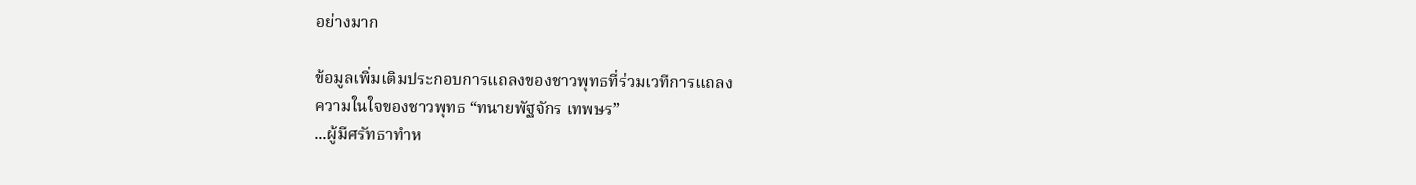อย่างมาก

ข้อมูลเพิ่มเติมประกอบการแถลงของชาวพุทธที่ร่วมเวทีการแถลง
ความในใจของชาวพุทธ “ทนายพัฐจักร เทพษร”
...ผู้มีศรัทธาทำห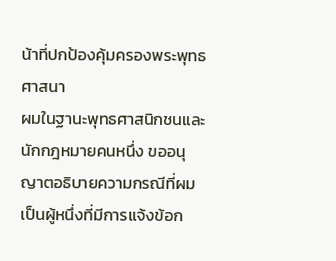น้าที่ปกป้องคุ้มครองพระพุทธศาสนา
ผมในฐานะพุทธศาสนิกชนและนักกฎหมายคนหนึ่ง ขออนุญาตอธิบายความกรณีที่ผมเป็นผู้หนึ่งที่มีการแจ้งข้อก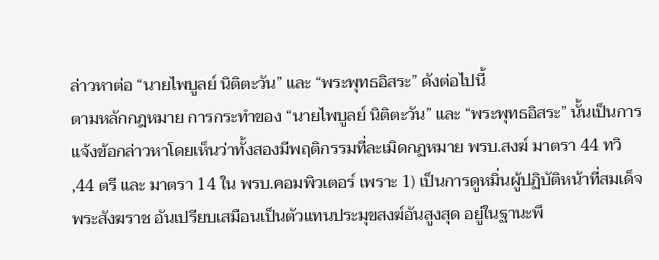ล่าวหาต่อ “นายไพบูลย์ นิติตะวัน” และ “พระพุทธอิสระ” ดังต่อไปนี้
ตามหลักกฎหมาย การกระทำของ “นายไพบูลย์ นิติตะวัน” และ “พระพุทธอิสระ” นั้นเป็นการแจ้งข้อกล่าวหาโดยเห็นว่าทั้งสองมีพฤติกรรมที่ละเมิดกฏหมาย พรบ.สงฆ์ มาตรา 44 ทวิ ,44 ตรี และ มาตรา 14 ใน พรบ.คอมพิวเตอร์ เพราะ 1) เป็นการดูหมิ่นผู้ปฏิบัติหน้าที่สมเด็จพระสังฆราช อันเปรียบเสมือนเป็นตัวแทนประมุขสงฆ์อันสูงสุด อยู่ในฐานะพึ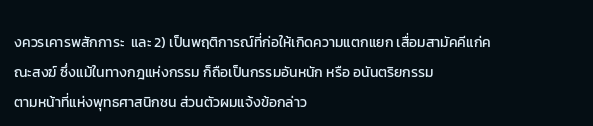งควรเคารพสักการะ  และ 2) เป็นพฤติการณ์ที่ก่อให้เกิดความแตกแยก เสื่อมสามัคคีแก่คณะสงฆ์ ซึ่งแม้ในทางกฎแห่งกรรม ก็ถือเป็นกรรมอันหนัก หรือ อนันตริยกรรม
ตามหน้าที่แห่งพุทธศาสนิกชน ส่วนตัวผมแจ้งข้อกล่าว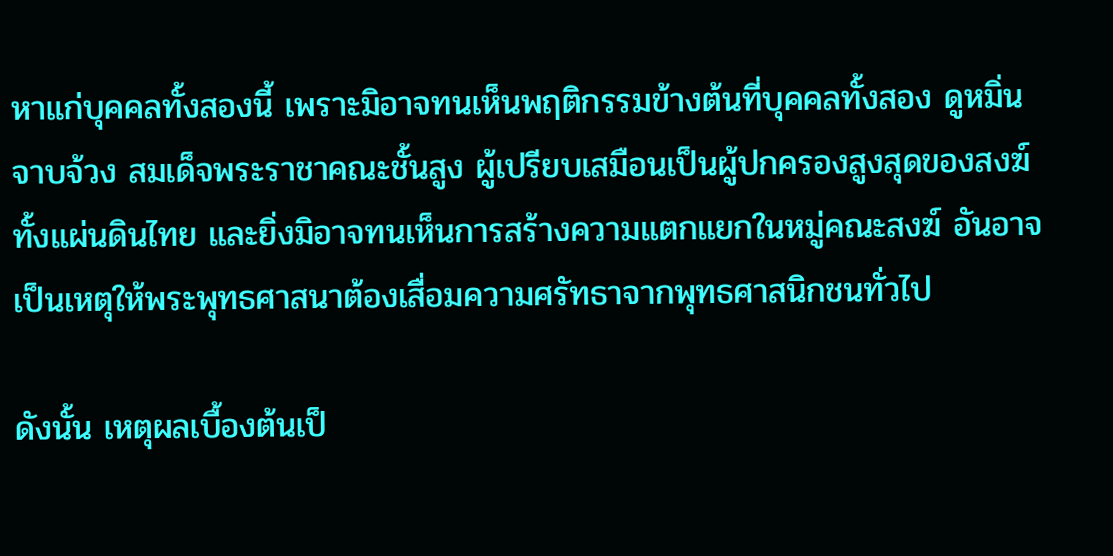หาแก่บุคคลทั้งสองนี้ เพราะมิอาจทนเห็นพฤติกรรมข้างต้นที่บุคคลทั้งสอง ดูหมิ่น จาบจ้วง สมเด็จพระราชาคณะชั้นสูง ผู้เปรียบเสมือนเป็นผู้ปกครองสูงสุดของสงฆ์ทั้งแผ่นดินไทย และยิ่งมิอาจทนเห็นการสร้างความแตกแยกในหมู่คณะสงฆ์ อันอาจเป็นเหตุให้พระพุทธศาสนาต้องเสื่อมความศรัทธาจากพุทธศาสนิกชนทั่วไป

ดังนั้น เหตุผลเบื้องต้นเป็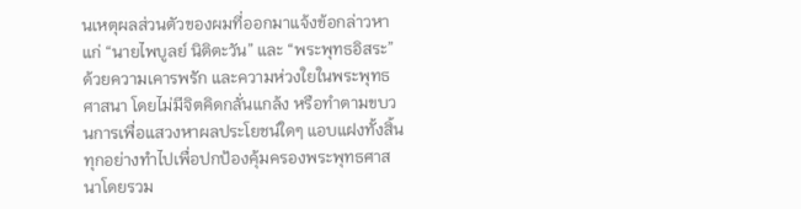นเหตุผลส่วนตัวของผมที่ออกมาแจ้งข้อกล่าวหาแก่ “นายไพบูลย์ นิติตะวัน” และ “พระพุทธอิสระ” ด้วยความเคารพรัก และความห่วงใยในพระพุทธศาสนา โดยไม่มีจิตคิดกลั่นแกล้ง หรือทำตามขบวนการเพื่อแสวงหาผลประโยชน์ใดๆ แอบแฝงทั้งสิ้น ทุกอย่างทำไปเพื่อปกป้องคุ้มครองพระพุทธศาสนาโดยรวม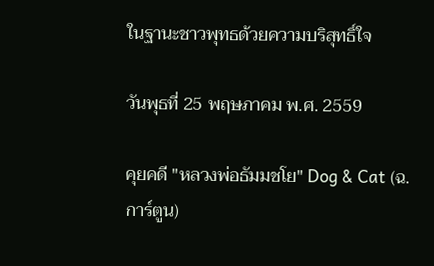ในฐานะชาวพุทธด้วยความบริสุทธิ์ใจ

วันพุธที่ 25 พฤษภาคม พ.ศ. 2559

คุยคดี "หลวงพ่อธัมมชโย" Dog & Cat (ฉ.การ์ตูน)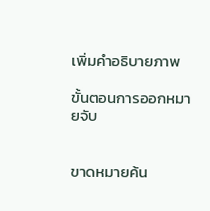เพิ่มคำอธิบายภาพ

ขั้นตอนการออกหมายจับ


ขาดหมายค้น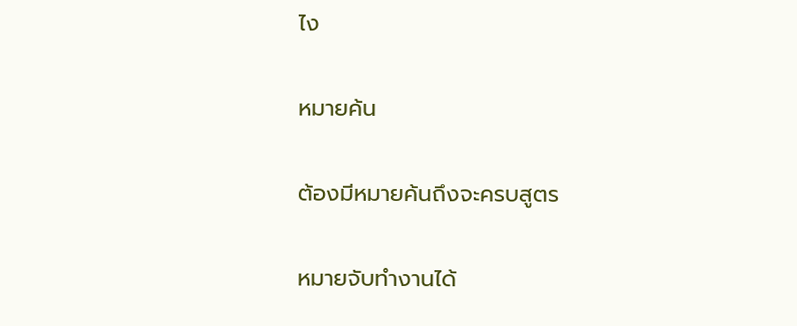ไง

หมายค้น

ต้องมีหมายค้นถึงจะครบสูตร

หมายจับทำงานได้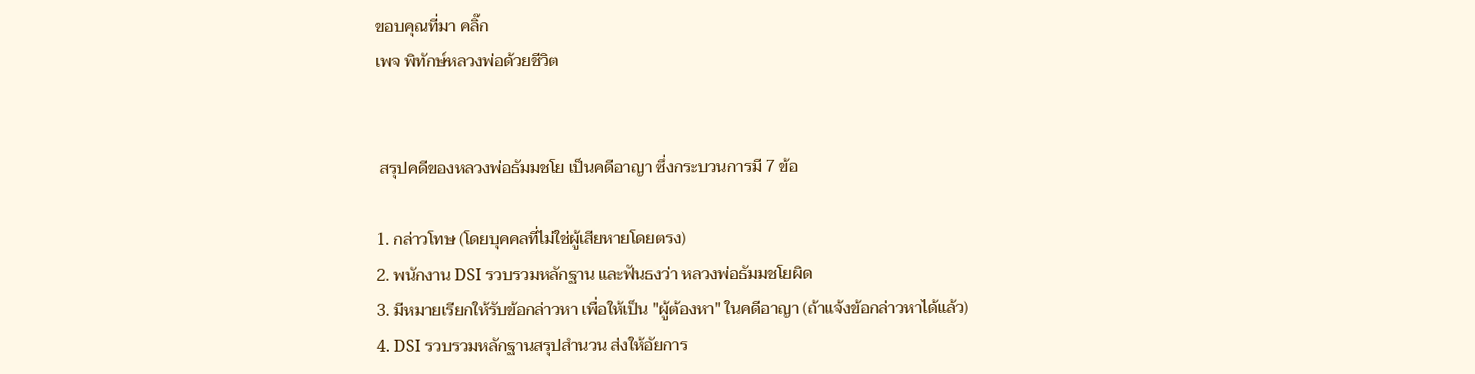ขอบคุณที่มา คลิ๊ก
เพจ พิทักษ์หลวงพ่อด้วยชีวิต


 สรุปคดีของหลวงพ่อธัมมชโย เป็นคดีอาญา ซึ่งกระบวนการมี 7 ข้อ

1. กล่าวโทษ (โดยบุคคลที่ไม่ใช่ผู้เสียหายโดยตรง)
2. พนักงาน DSI รวบรวมหลักฐาน และฟันธงว่า หลวงพ่อธัมมชโยผิด
3. มีหมายเรียกให้รับข้อกล่าวหา เพื่อให้เป็น "ผู้ต้องหา" ในคดีอาญา (ถ้าแจ้งข้อกล่าวหาได้แล้ว)
4. DSI รวบรวมหลักฐานสรุปสำนวน ส่งให้อัยการ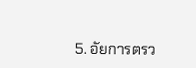5. อัยการตรว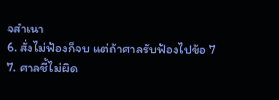จสำเนา
6. สั่งไม่ฟ้องก็จบ แต่ถ้าศาลรับฟ้องไปข้อ 7
7. ศาลชี้ไม่ผิด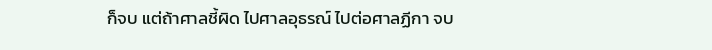ก็จบ แต่ถ้าศาลชี้ผิด ไปศาลอุธรณ์ ไปต่อศาลฏีกา จบ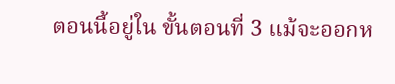ตอนนี้อยู่ใน ขั้นตอนที่ 3 แม้จะออกห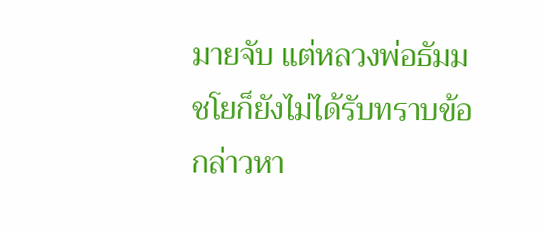มายจับ แต่หลวงพ่อธัมมชโยก็ยังไม่ได้รับทราบข้อกล่าวหา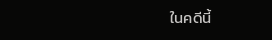ในคดีนี้